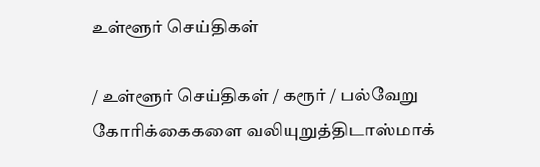உள்ளூர் செய்திகள்

/ உள்ளூர் செய்திகள் / கரூர் / பல்வேறு கோரிக்கைகளை வலியுறுத்திடாஸ்மாக்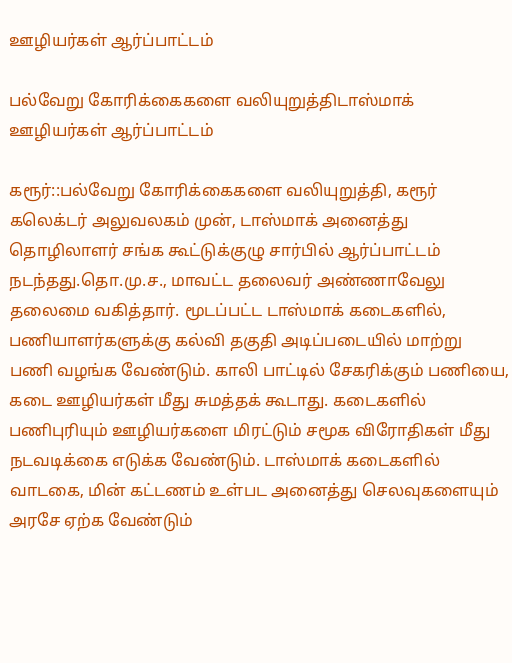ஊழியர்கள் ஆர்ப்பாட்டம்

பல்வேறு கோரிக்கைகளை வலியுறுத்திடாஸ்மாக் ஊழியர்கள் ஆர்ப்பாட்டம்

கரூர்::பல்வேறு கோரிக்கைகளை வலியுறுத்தி, கரூர் கலெக்டர் அலுவலகம் முன், டாஸ்மாக் அனைத்து தொழிலாளர் சங்க கூட்டுக்குழு சார்பில் ஆர்ப்பாட்டம் நடந்தது.தொ.மு.ச., மாவட்ட தலைவர் அண்ணாவேலு தலைமை வகித்தார். மூடப்பட்ட டாஸ்மாக் கடைகளில், பணியாளர்களுக்கு கல்வி தகுதி அடிப்படையில் மாற்று பணி வழங்க வேண்டும். காலி பாட்டில் சேகரிக்கும் பணியை, கடை ஊழியர்கள் மீது சுமத்தக் கூடாது. கடைகளில் பணிபுரியும் ஊழியர்களை மிரட்டும் சமூக விரோதிகள் மீது நடவடிக்கை எடுக்க வேண்டும். டாஸ்மாக் கடைகளில் வாடகை, மின் கட்டணம் உள்பட அனைத்து செலவுகளையும் அரசே ஏற்க வேண்டும்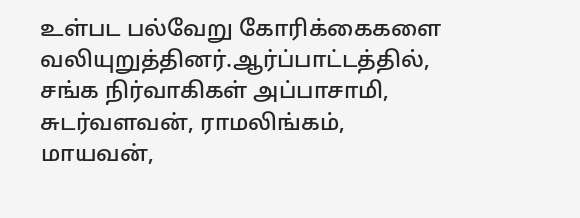உள்பட பல்வேறு கோரிக்கைகளை வலியுறுத்தினர்.ஆர்ப்பாட்டத்தில், சங்க நிர்வாகிகள் அப்பாசாமி, சுடர்வளவன், ராமலிங்கம், மாயவன்,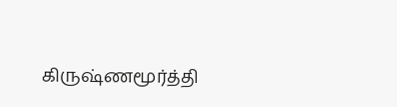கிருஷ்ணமூர்த்தி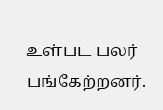உள்பட பலர் பங்கேற்றனர்.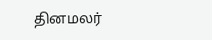தினமலர்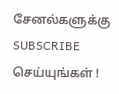சேனல்களுக்கு SUBSCRIBE செய்யுங்கள் !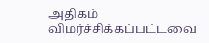அதிகம் விமர்ச்சிக்கப்பட்டவை